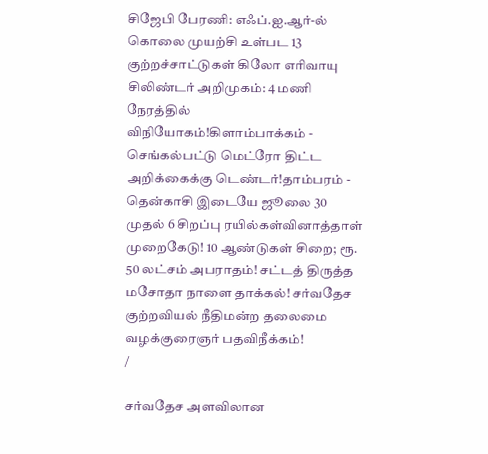சிஜேபி பேரணி: எஃப்.ஐ.ஆர்-ல் கொலை முயற்சி உள்பட 13 குற்றச்சாட்டுகள் கிலோ எரிவாயு சிலிண்டர் அறிமுகம்: 4 மணி நேரத்தில் விநியோகம்!கிளாம்பாக்கம் - செங்கல்பட்டு மெட்ரோ திட்ட அறிக்கைக்கு டெண்டர்!தாம்பரம் - தென்காசி இடையே ஜூலை 30 முதல் 6 சிறப்பு ரயில்கள்வினாத்தாள் முறைகேடு! 10 ஆண்டுகள் சிறை; ரூ. 50 லட்சம் அபராதம்! சட்டத் திருத்த மசோதா நாளை தாக்கல்! சர்வதேச குற்றவியல் நீதிமன்ற தலைமை வழக்குரைஞர் பதவிநீக்கம்!
/

சர்வதேச அளவிலான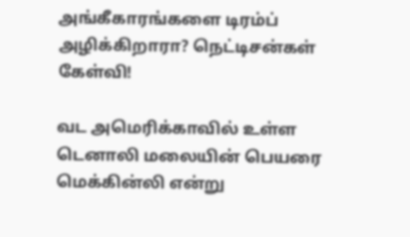அங்கீகாரங்களை டிரம்ப் அழிக்கிறாரா? நெட்டிசன்கள் கேள்வி!

வட அமெரிக்காவில் உள்ள டெனாலி மலையின் பெயரை மெக்கின்லி என்று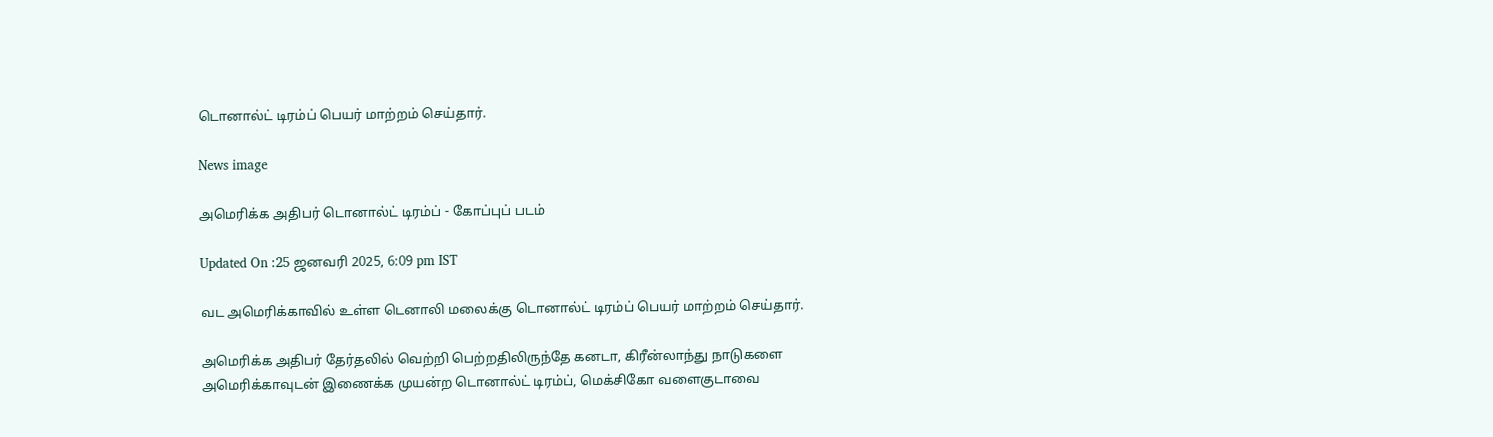டொனால்ட் டிரம்ப் பெயர் மாற்றம் செய்தார்.

News image

அமெரிக்க அதிபர் டொனால்ட் டிரம்ப் - கோப்புப் படம்

Updated On :25 ஜனவரி 2025, 6:09 pm IST

வட அமெரிக்காவில் உள்ள டெனாலி மலைக்கு டொனால்ட் டிரம்ப் பெயர் மாற்றம் செய்தார்.

அமெரிக்க அதிபர் தேர்தலில் வெற்றி பெற்றதிலிருந்தே கனடா, கிரீன்லாந்து நாடுகளை அமெரிக்காவுடன் இணைக்க முயன்ற டொனால்ட் டிரம்ப், மெக்சிகோ வளைகுடாவை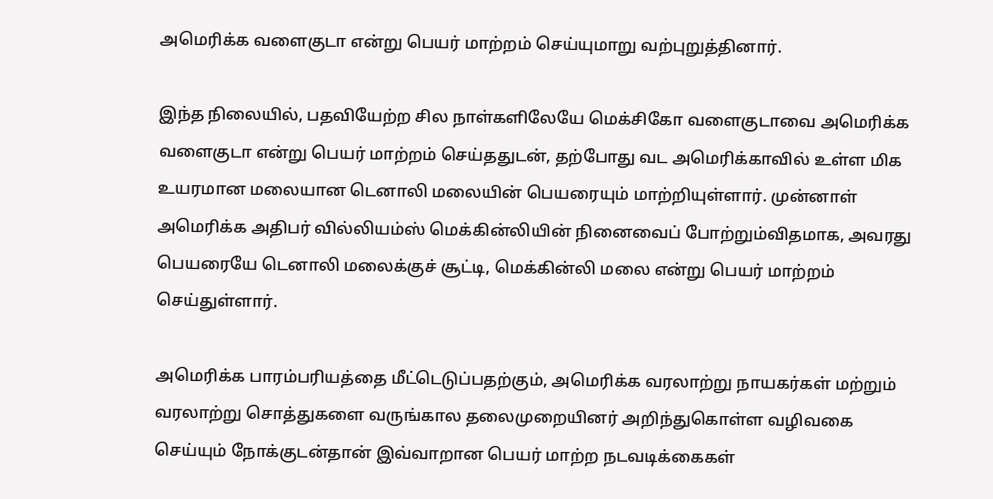அமெரிக்க வளைகுடா என்று பெயர் மாற்றம் செய்யுமாறு வற்புறுத்தினார்.

இந்த நிலையில், பதவியேற்ற சில நாள்களிலேயே மெக்சிகோ வளைகுடாவை அமெரிக்க வளைகுடா என்று பெயர் மாற்றம் செய்ததுடன், தற்போது வட அமெரிக்காவில் உள்ள மிக உயரமான மலையான டெனாலி மலையின் பெயரையும் மாற்றியுள்ளார். முன்னாள் அமெரிக்க அதிபர் வில்லியம்ஸ் மெக்கின்லியின் நினைவைப் போற்றும்விதமாக, அவரது பெயரையே டெனாலி மலைக்குச் சூட்டி, மெக்கின்லி மலை என்று பெயர் மாற்றம் செய்துள்ளார்.

அமெரிக்க பாரம்பரியத்தை மீட்டெடுப்பதற்கும், அமெரிக்க வரலாற்று நாயகர்கள் மற்றும் வரலாற்று சொத்துகளை வருங்கால தலைமுறையினர் அறிந்துகொள்ள வழிவகை செய்யும் நோக்குடன்தான் இவ்வாறான பெயர் மாற்ற நடவடிக்கைகள்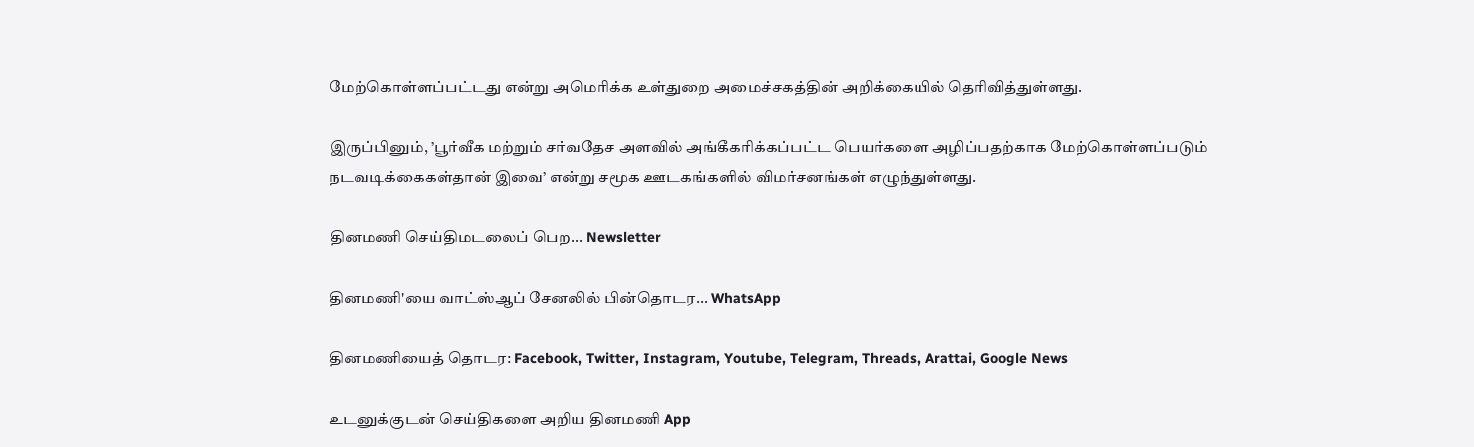மேற்கொள்ளப்பட்டது என்று அமெரிக்க உள்துறை அமைச்சகத்தின் அறிக்கையில் தெரிவித்துள்ளது.

இருப்பினும், ’பூர்வீக மற்றும் சர்வதேச அளவில் அங்கீகரிக்கப்பட்ட பெயர்களை அழிப்பதற்காக மேற்கொள்ளப்படும் நடவடிக்கைகள்தான் இவை’ என்று சமூக ஊடகங்களில் விமர்சனங்கள் எழுந்துள்ளது.

தினமணி செய்திமடலைப் பெற... Newsletter

தினமணி'யை வாட்ஸ்ஆப் சேனலில் பின்தொடர... WhatsApp

தினமணியைத் தொடர: Facebook, Twitter, Instagram, Youtube, Telegram, Threads, Arattai, Google News

உடனுக்குடன் செய்திகளை அறிய தினமணி App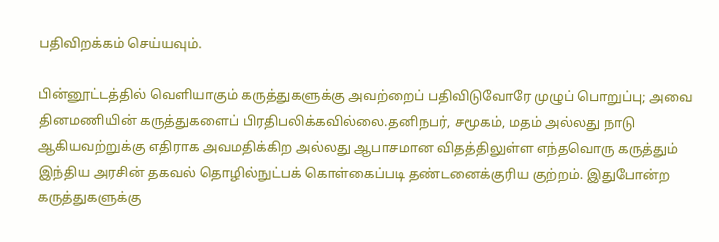பதிவிறக்கம் செய்யவும்.

பின்னூட்டத்தில் வெளியாகும் கருத்துகளுக்கு அவற்றைப் பதிவிடுவோரே முழுப் பொறுப்பு; அவை தினமணியின் கருத்துகளைப் பிரதிபலிக்கவில்லை.தனிநபர், சமூகம், மதம் அல்லது நாடு ஆகியவற்றுக்கு எதிராக அவமதிக்கிற அல்லது ஆபாசமான விதத்திலுள்ள எந்தவொரு கருத்தும் இந்திய அரசின் தகவல் தொழில்நுட்பக் கொள்கைப்படி தண்டனைக்குரிய குற்றம். இதுபோன்ற கருத்துகளுக்கு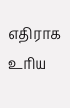எதிராக உரிய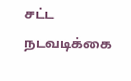சட்ட நடவடிக்கை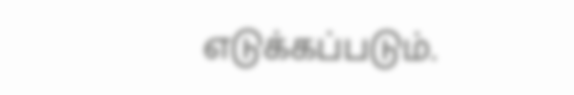எடுக்கப்படும்.